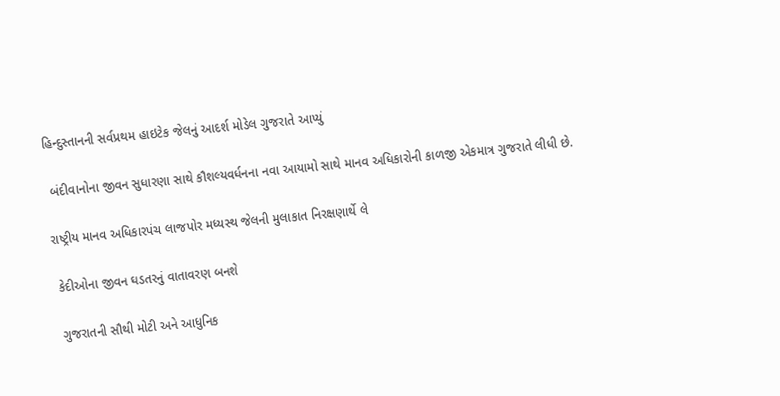હિન્દુસ્તાનની સર્વપ્રથમ હાઇટેક જેલનું આદર્શ મોડેલ ગુજરાતે આપ્યું

 બંદીવાનોના જીવન સુધારણા સાથે કૌશલ્યવર્ધનના નવા આયામો સાથે માનવ અધિકારોની કાળજી એકમાત્ર ગુજરાતે લીધી છે.

રાષ્ટ્રીય માનવ અધિકારપંચ લાજપોર મધ્યસ્થ જેલની મુલાકાત નિરક્ષણાર્થે લે

 કેદીઓના જીવન ઘડતરનું વાતાવરણ બનશે

 ગુજરાતની સૌથી મોટી અને આધુનિક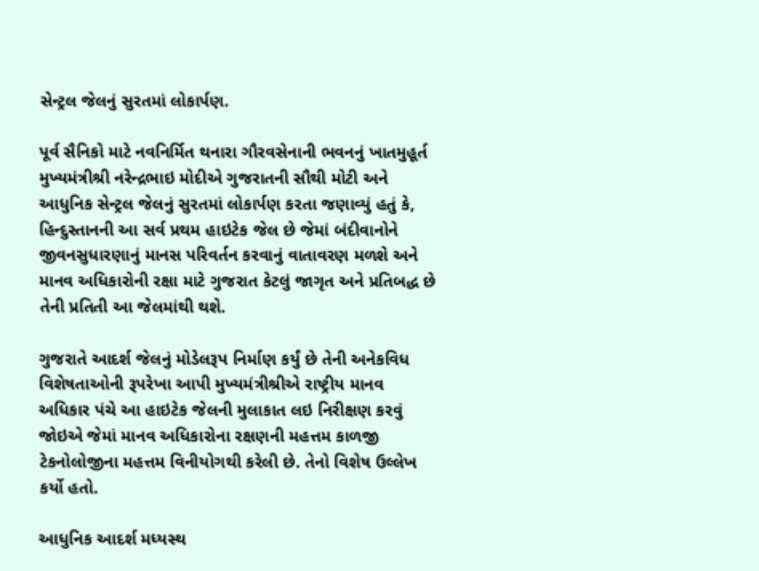સેન્ટ્રલ જેલનું સુરતમાં લોકાર્પણ.

પૂર્વ સૈનિકો માટે નવનિર્મિત થનારા ગૌરવસેનાની ભવનનું ખાતમુહૂર્ત મુખ્યમંત્રીશ્રી નરેન્દ્રભાઇ મોદીએ ગુજરાતની સૌથી મોટી અને આધુનિક સેન્ટ્રલ જેલનું સુરતમાં લોકાર્પણ કરતા જણાવ્યું હતું કે, હિન્દુસ્તાનની આ સર્વ પ્રથમ હાઇટેક જેલ છે જેમાં બંદીવાનોને જીવનસુધારણાનું માનસ પરિવર્તન કરવાનું વાતાવરણ મળશે અને માનવ અધિકારોની રક્ષા માટે ગુજરાત કેટલું જાગૃત અને પ્રતિબદ્ધ છે તેની પ્રતિતી આ જેલમાંથી થશે.

ગુજરાતે આદર્શ જેલનું મોડેલરૂપ નિર્માણ કર્યું છે તેની અનેકવિધ વિશેષતાઓની રૂપરેખા આપી મુખ્યમંત્રીશ્રીએ રાષ્ટ્રીય માનવ અધિકાર પંચે આ હાઇટેક જેલની મુલાકાત લઇ નિરીક્ષણ કરવું જોઇએ જેમાં માનવ અધિકારોના રક્ષણની મહત્તમ કાળજી ટેકનોલોજીના મહત્તમ વિનીયોગથી કરેલી છે. તેનો વિશેષ ઉલ્લેખ કર્યો હતો.

આધુનિક આદર્શ મધ્યસ્થ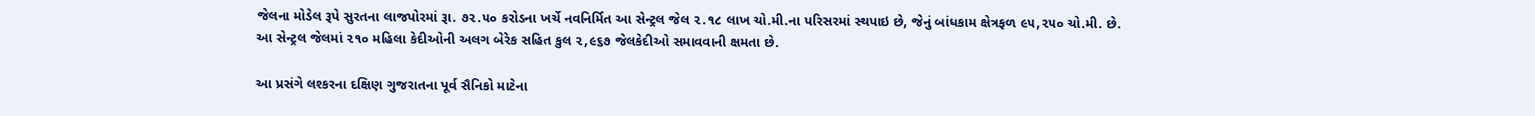જેલના મોડેલ રૂપે સુરતના લાજપોરમાં રૂા. ૭૨.૫૦ કરોડના ખર્ચે નવનિર્મિત આ સેન્ટ્રલ જેલ ૨.૧૮ લાખ ચો.મી.ના પરિસરમાં સ્થપાઇ છે, જેનું બાંધકામ ક્ષેત્રફળ ૯૫,૨૫૦ ચો.મી. છે. આ સેન્ટ્રલ જેલમાં ૨૧૦ મહિલા કેદીઓની અલગ બેરેક સહિત કુલ ૨,૯૬૭ જેલકેદીઓ સમાવવાની ક્ષમતા છે.

આ પ્રસંગે લશ્કરના દક્ષિણ ગુજરાતના પૂર્વ સૈનિકો માટેના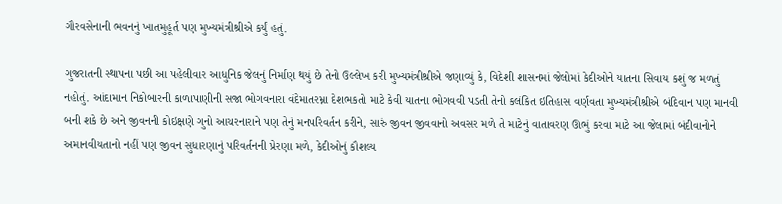ગૌરવસેનાની ભવનનું ખાતમુહૂર્ત પણ મુખ્યમંત્રીશ્રીએ કર્યું હતું.

ગુજરાતની સ્થાપના પછી આ પહેલીવાર આધુનિક જેલનું નિર્માણ થયું છે તેનો ઉલ્લેખ કરી મુખ્યમંત્રીશ્રીએ જણાવ્યું કે, વિદેશી શાસનમાં જેલોમાં કેદીઓને યાતના સિવાય કશું જ મળતું નહોતું. આંદામાન નિકોબારની કાળાપાણીની સજા ભોગવનારા વંદેમાતરમ્ના દેશભકતો માટે કેવી યાતના ભોગવવી પડતી તેનો કલંકિત ઇતિહાસ વર્ણવતા મુખ્યમંત્રીશ્રીએ બંદિવાન પણ માનવી બની શકે છે અને જીવનની કોઇક્ષણે ગુનો આચરનારાને પણ તેનું મનપરિવર્તન કરીને, સારું જીવન જીવવાનો અવસર મળે તે માટેનું વાતાવરણ ઊભું કરવા માટે આ જેલામાં બંદીવાનોને અમાનવીયતાનો નહીં પણ જીવન સુધારણાનું પરિવર્તનની પ્રેરણા મળે, કેદીઓનું કૌશલ્ય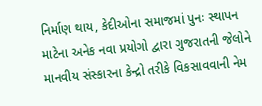નિર્માણ થાય, કેદીઓના સમાજમાં પુનઃ સ્થાપન માટેના અનેક નવા પ્રયોગો દ્વારા ગુજરાતની જેલોને માનવીય સંસ્કારના કેન્દ્રો તરીકે વિકસાવવાની નેમ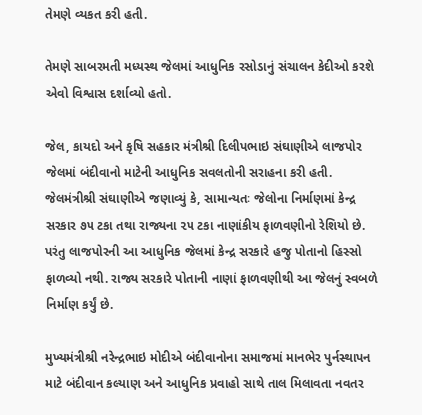તેમણે વ્યકત કરી હતી.

તેમણે સાબરમતી મધ્યસ્થ જેલમાં આધુનિક રસોડાનું સંચાલન કેદીઓ કરશે એવો વિશ્વાસ દર્શાવ્યો હતો.

જેલ, કાયદો અને કૃષિ સહકાર મંત્રીશ્રી દિલીપભાઇ સંઘાણીએ લાજપોર જેલમાં બંદીવાનો માટેની આધુનિક સવલતોની સરાહના કરી હતી. જેલમંત્રીશ્રી સંઘાણીએ જણાવ્યું કે, સામાન્યતઃ જેલોના નિર્માણમાં કેન્દ્ર સરકાર ૭૫ ટકા તથા રાજ્યના ૨૫ ટકા નાણાંકીય ફાળવણીનો રેશિયો છે. પરંતુ લાજપોરની આ આધુનિક જેલમાં કેન્દ્ર સરકારે હજુ પોતાનો હિસ્સો ફાળવ્યો નથી. રાજ્ય સરકારે પોતાની નાણાં ફાળવણીથી આ જેલનું સ્વબળે નિર્માણ કર્યું છે.

મુખ્યમંત્રીશ્રી નરેન્દ્રભાઇ મોદીએ બંદીવાનોના સમાજમાં માનભેર પુર્નસ્થાપન માટે બંદીવાન કલ્યાણ અને આધુનિક પ્રવાહો સાથે તાલ મિલાવતા નવતર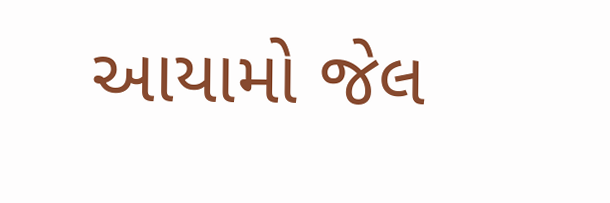આયામો જેલ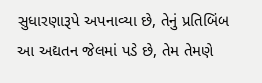સુધારણારૂપે અપનાવ્યા છે, તેનું પ્રતિબિંબ આ અદ્યતન જેલમાં પડે છે, તેમ તેમણે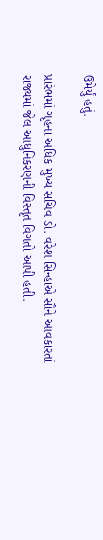ઉમેર્યું હતું.

પ્રારંભમાં ગૃહના અધિક મુખ્ય સચિવ ડો. વરેશ સિન્હાએ સૌને આવકારતાં રાજ્યમાં જેલ આધુનિકરણની વિસ્તૃત વિગતો આપી હતી.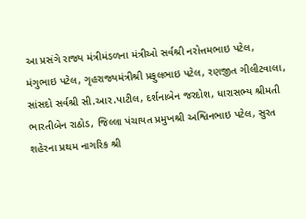આ પ્રસંગે રાજ્ય મંત્રીમંડળના મંત્રીઓ સર્વશ્રી નરોત્તમભાઇ પટેલ, મંગુભાઇ પટેલ, ગૃહરાજ્યમંત્રીશ્રી પ્રફુલભાઇ પટેલ, રણજીત ગીલીટવાલા, સાંસદો સર્વશ્રી સી.આર.પાટીલ, દર્શનાબેન જરદોશ, ધારાસભ્ય શ્રીમતી ભારતીબેન રાઠોડ, જિલ્લા પંચાયત પ્રમુખશ્રી અશ્વિનભાઇ પટેલ, સુરત શહેરના પ્રથમ નાગરિક શ્રી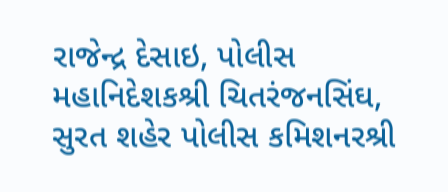રાજેન્દ્ર દેસાઇ, પોલીસ મહાનિદેશકશ્રી ચિતરંજનસિંઘ, સુરત શહેર પોલીસ કમિશનરશ્રી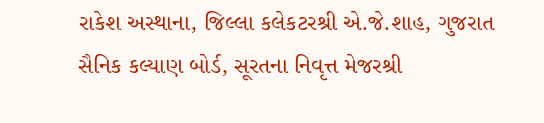રાકેશ અસ્થાના, જિલ્લા કલેકટરશ્રી એ.જે.શાહ, ગુજરાત સૈનિક કલ્યાણ બોર્ડ, સૂરતના નિવૃત્ત મેજરશ્રી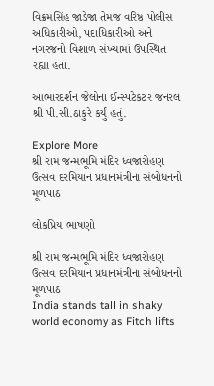વિક્રમસિંહ જાડેજા તેમજ વરિષ્ઠ પોલીસ અધિકારીઓ, પદાધિકારીઓ અને નગરજનો વિશાળ સંખ્યામાં ઉપસ્થિત રહ્યા હતા.

આભારદર્શન જેલોના ઈન્સ્પટેકટર જનરલ શ્રી પી.સી.ઠાકુરે કર્યું હતું.

Explore More
શ્રી રામ જન્મભૂમિ મંદિર ધ્વજારોહણ ઉત્સવ દરમિયાન પ્રધાનમંત્રીના સંબોધનનો મૂળપાઠ

લોકપ્રિય ભાષણો

શ્રી રામ જન્મભૂમિ મંદિર ધ્વજારોહણ ઉત્સવ દરમિયાન પ્રધાનમંત્રીના સંબોધનનો મૂળપાઠ
India stands tall in shaky world economy as Fitch lifts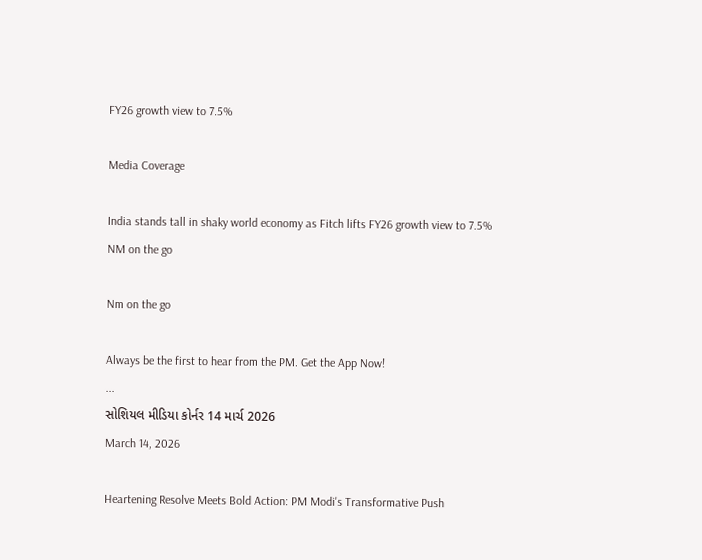FY26 growth view to 7.5%

Media Coverage

India stands tall in shaky world economy as Fitch lifts FY26 growth view to 7.5%
NM on the go

Nm on the go

Always be the first to hear from the PM. Get the App Now!
...
સોશિયલ મીડિયા કોર્નર 14 માર્ચ 2026
March 14, 2026

Heartening Resolve Meets Bold Action: PM Modi's Transformative Push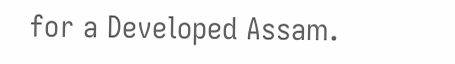for a Developed Assam.